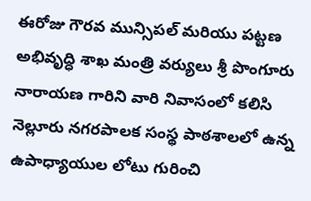ఈరోజు గౌరవ మున్సిపల్ మరియు పట్టణ అభివృద్ధి శాఖ మంత్రి వర్యులు శ్రీ పొంగూరు నారాయణ గారిని వారి నివాసంలో కలిసి నెల్లూరు నగరపాలక సంస్థ పాఠశాలలో ఉన్న ఉపాధ్యాయుల లోటు గురించి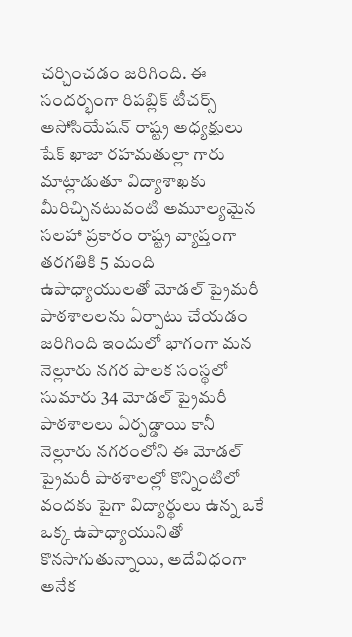చర్చించడం జరిగింది. ఈ సందర్భంగా రిపబ్లిక్ టీచర్స్ అసోసియేషన్ రాష్ట్ర అధ్యక్షులు షేక్ ఖాజా రహమతుల్లా గారు మాట్లాడుతూ విద్యాశాఖకు మీరిచ్చినటువంటి అమూల్యమైన సలహా ప్రకారం రాష్ట్ర వ్యాప్తంగా తరగతికి 5 మంది ఉపాధ్యాయులతో మోడల్ ప్రైమరీ పాఠశాలలను ఏర్పాటు చేయడం జరిగింది ఇందులో భాగంగా మన నెల్లూరు నగర పాలక సంస్థలో సుమారు 34 మోడల్ ప్రైమరీ పాఠశాలలు ఏర్పడ్డాయి కానీ నెల్లూరు నగరంలోని ఈ మోడల్ ప్రైమరీ పాఠశాలల్లో కొన్నింటిలో వందకు పైగా విద్యార్థులు ఉన్న ఒకే ఒక్క ఉపాధ్యాయునితో కొనసాగుతున్నాయి, అదేవిధంగా అనేక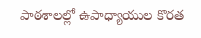పాఠశాలల్లో ఉపాధ్యాయుల కొరత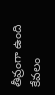తీవ్రంగా ఉంది కేవలం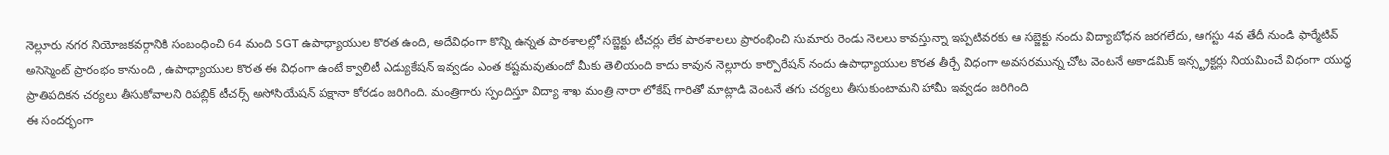నెల్లూరు నగర నియోజకవర్గానికి సంబంధించి 64 మంది SGT ఉపాధ్యాయుల కొరత ఉంది, అదేవిధంగా కొన్ని ఉన్నత పాఠశాలల్లో సబ్జెక్టు టీచర్లు లేక పాఠశాలలు ప్రారంభించి సుమారు రెండు నెలలు కావస్తున్నా ఇప్పటివరకు ఆ సబ్జెక్టు నందు విద్యాబోధన జరగలేదు, ఆగస్టు 4వ తేదీ నుండి ఫార్మేటివ్ అసెస్మెంట్ ప్రారంభం కానుంది , ఉపాధ్యాయుల కొరత ఈ విధంగా ఉంటే క్వాలిటీ ఎడ్యుకేషన్ ఇవ్వడం ఎంత కష్టమవుతుందో మీకు తెలియంది కాదు కావున నెల్లూరు కార్పొరేషన్ నందు ఉపాధ్యాయుల కొరత తీర్చే విధంగా అవసరమున్న చోట వెంటనే అకాడమిక్ ఇన్స్ట్రక్టర్లు నియమించే విధంగా యుద్ధ ప్రాతిపదికన చర్యలు తీసుకోవాలని రిపబ్లిక్ టీచర్స్ అసోసియేషన్ పక్షానా కోరడం జరిగింది. మంత్రిగారు స్పందిస్తూ విద్యా శాఖ మంత్రి నారా లోకేష్ గారితో మాట్లాడి వెంటనే తగు చర్యలు తీసుకుంటామని హామీ ఇవ్వడం జరిగింది
ఈ సందర్భంగా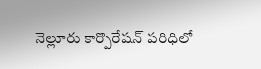నెల్లూరు కార్పొరేషన్ పరిధిలో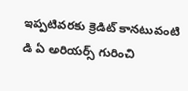ఇప్పటివరకు క్రెడిట్ కానటువంటి డి ఏ అరియర్స్ గురించి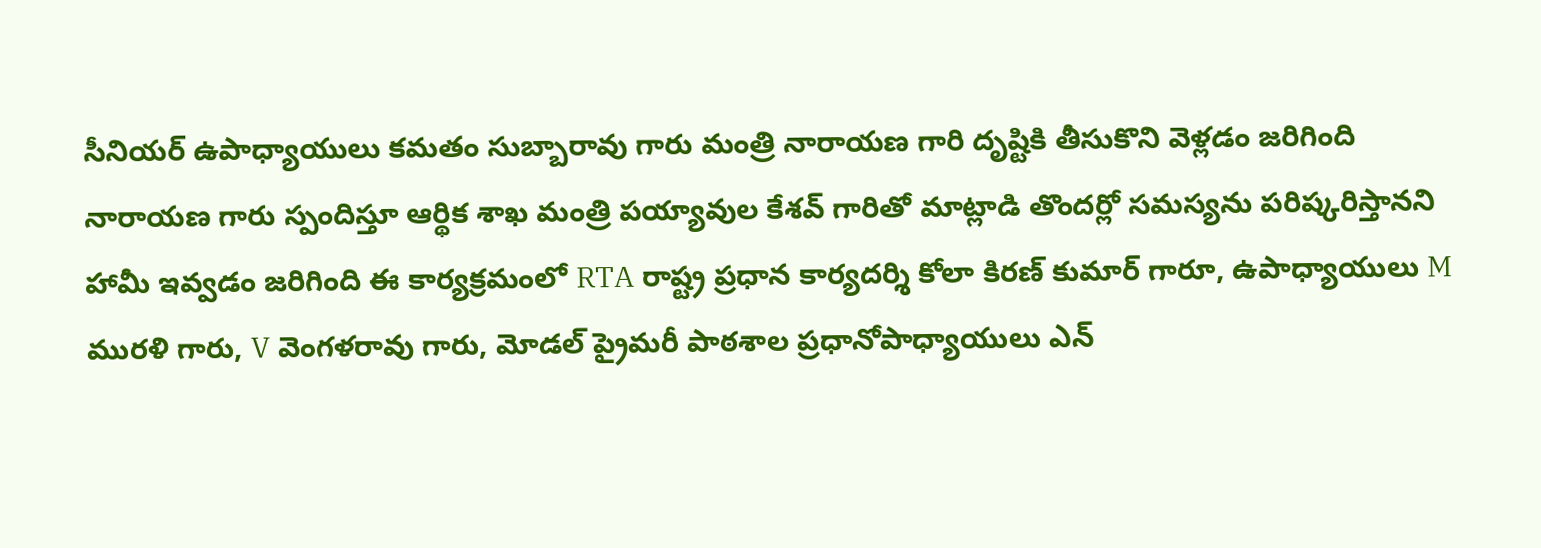సీనియర్ ఉపాధ్యాయులు కమతం సుబ్బారావు గారు మంత్రి నారాయణ గారి దృష్టికి తీసుకొని వెళ్లడం జరిగింది నారాయణ గారు స్పందిస్తూ ఆర్థిక శాఖ మంత్రి పయ్యావుల కేశవ్ గారితో మాట్లాడి తొందర్లో సమస్యను పరిష్కరిస్తానని హామీ ఇవ్వడం జరిగింది ఈ కార్యక్రమంలో RTA రాష్ట్ర ప్రధాన కార్యదర్శి కోలా కిరణ్ కుమార్ గారూ, ఉపాధ్యాయులు M మురళి గారు, V వెంగళరావు గారు, మోడల్ ప్రైమరీ పాఠశాల ప్రధానోపాధ్యాయులు ఎన్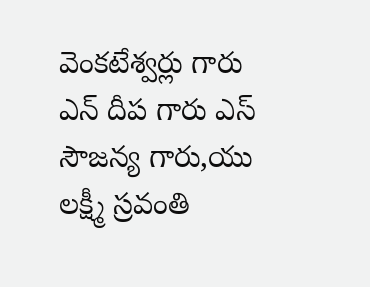వెంకటేశ్వర్లు గారు ఎన్ దీప గారు ఎస్ సౌజన్య గారు,యు లక్ష్మీ స్రవంతి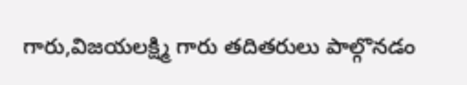గారు,విజయలక్ష్మి గారు తదితరులు పాల్గొనడం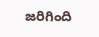జరిగింది